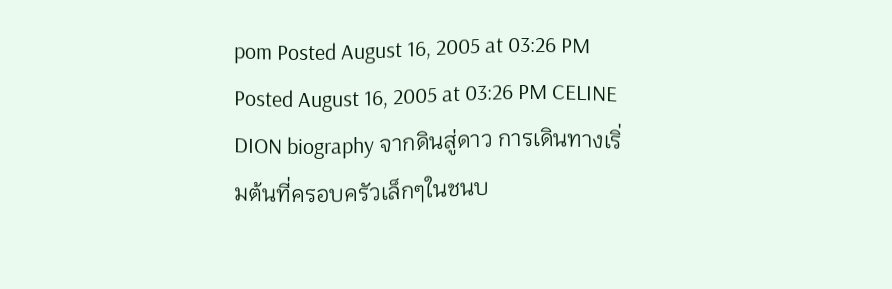pom Posted August 16, 2005 at 03:26 PM Posted August 16, 2005 at 03:26 PM CELINE DION biography จากดินสู่ดาว การเดินทางเริ่มต้นที่ครอบครัวเล็กๆในชนบ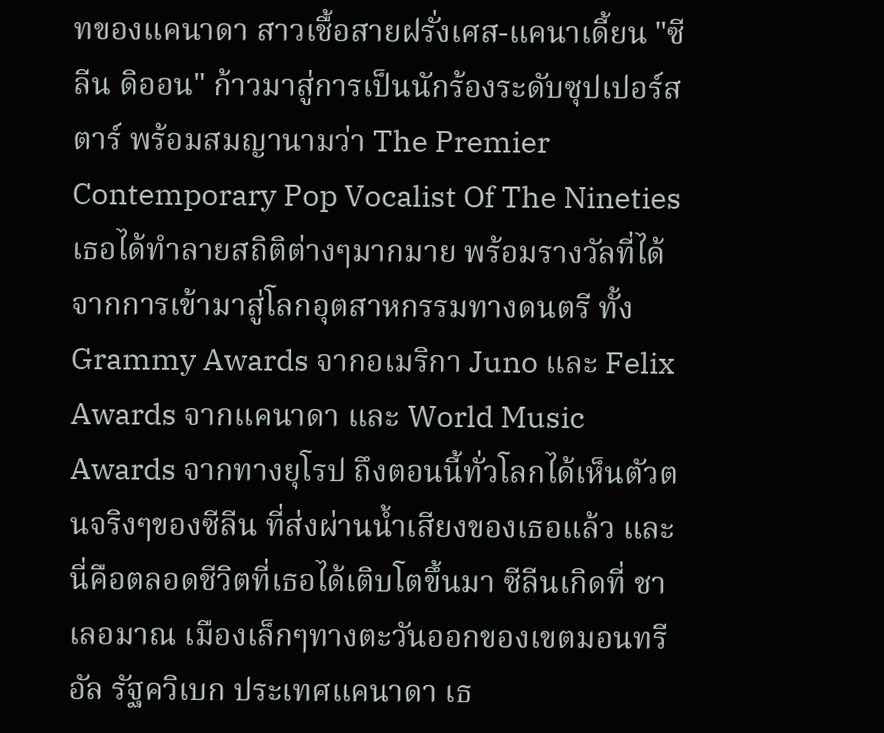ทของแคนาดา สาวเชื้อสายฝรั่งเศส-แคนาเดี้ยน "ซีลีน ดิออน" ก้าวมาสู่การเป็นนักร้องระดับซุปเปอร์สตาร์ พร้อมสมญานามว่า The Premier Contemporary Pop Vocalist Of The Nineties เธอได้ทำลายสถิติต่างๆมากมาย พร้อมรางวัลที่ได้จากการเข้ามาสู่โลกอุตสาหกรรมทางดนตรี ทั้ง Grammy Awards จากอเมริกา Juno และ Felix Awards จากแคนาดา และ World Music Awards จากทางยุโรป ถึงตอนนี้ทั่วโลกได้เห็นตัวตนจริงๆของซีลีน ที่ส่งผ่านน้ำเสียงของเธอแล้ว และนี่คือตลอดชีวิตที่เธอได้เติบโตขึ้นมา ซีลีนเกิดที่ ชาเลอมาณ เมืองเล็กๆทางตะวันออกของเขตมอนทรีอัล รัฐควิเบก ประเทศแคนาดา เธ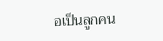อเป็นลูกคน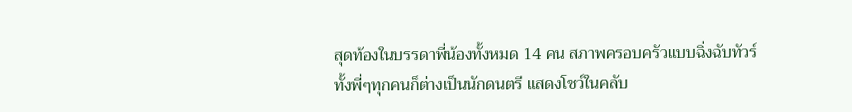สุดท้องในบรรดาพี่น้องทั้งหมด 14 คน สภาพครอบครัวแบบฉิ่งฉับทัวร์ ทั้งพี่ๆทุกคนก็ต่างเป็นนักดนตรี แสดงโชว์ในคลับ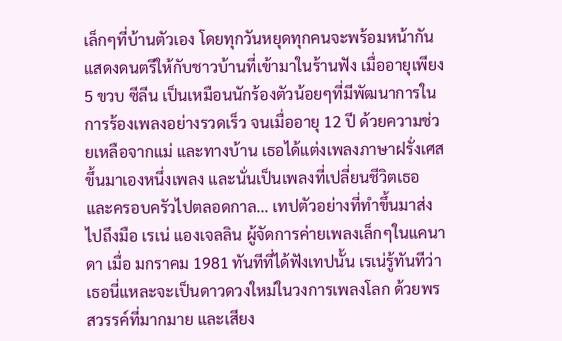เล็กๆที่บ้านตัวเอง โดยทุกวันหยุดทุกคนจะพร้อมหน้ากันแสดงดนตรีให้กับชาวบ้านที่เข้ามาในร้านฟัง เมื่ออายุเพียง 5 ขวบ ซีลีน เป็นเหมือนนักร้องตัวน้อยๆที่มีพัฒนาการในการร้องเพลงอย่างรวดเร็ว จนเมื่ออายุ 12 ปี ด้วยความช่วยเหลือจากแม่ และทางบ้าน เธอได้แต่งเพลงภาษาฝรั่งเศสขึ้นมาเองหนึ่งเพลง และนั่นเป็นเพลงที่เปลี่ยนชีวิตเธอ และครอบครัวไปตลอดกาล... เทปตัวอย่างที่ทำขึ้นมาส่งไปถึงมือ เรเน่ แองเจลลิน ผู้จัดการค่ายเพลงเล็กๆในแคนาดา เมื่อ มกราคม 1981 ทันทีที่ได้ฟังเทปนั้น เรเน่รู้ทันทีว่าเธอนี่แหละจะเป็นดาวดวงใหม่ในวงการเพลงโลก ด้วยพรสวรรค์ที่มากมาย และเสียง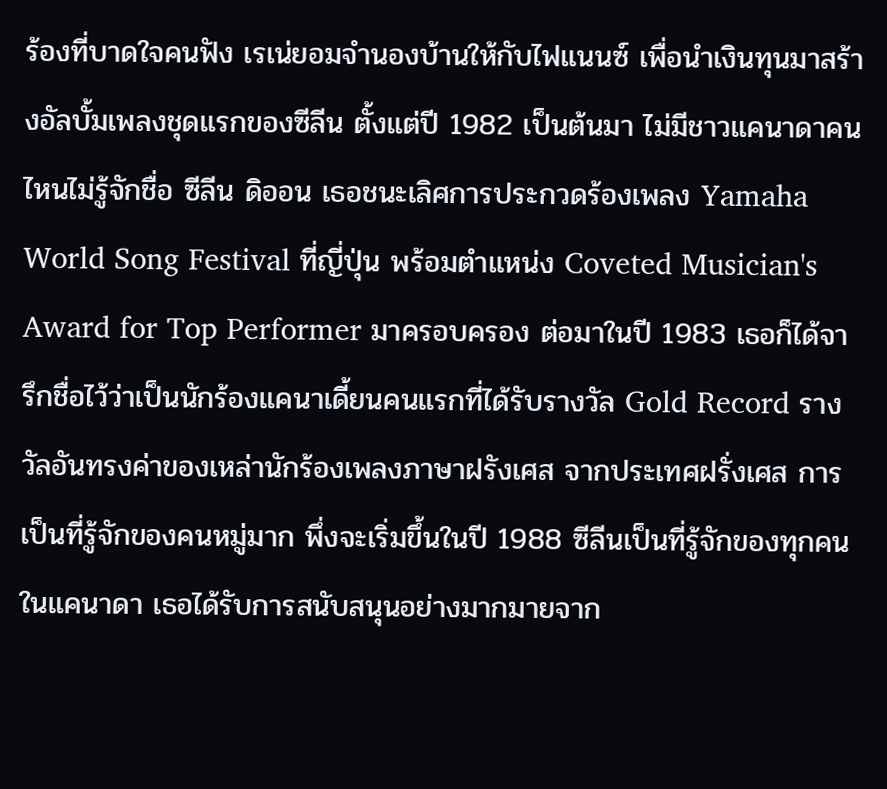ร้องที่บาดใจคนฟัง เรเน่ยอมจำนองบ้านให้กับไฟแนนซ์ เพื่อนำเงินทุนมาสร้างอัลบั้มเพลงชุดแรกของซีลีน ตั้งแต่ปี 1982 เป็นต้นมา ไม่มีชาวแคนาดาคนไหนไม่รู้จักชื่อ ซีลีน ดิออน เธอชนะเลิศการประกวดร้องเพลง Yamaha World Song Festival ที่ญี่ปุ่น พร้อมตำแหน่ง Coveted Musician's Award for Top Performer มาครอบครอง ต่อมาในปี 1983 เธอก็ได้จารึกชื่อไว้ว่าเป็นนักร้องแคนาเดี้ยนคนแรกที่ได้รับรางวัล Gold Record รางวัลอันทรงค่าของเหล่านักร้องเพลงภาษาฝรังเศส จากประเทศฝรั่งเศส การเป็นที่รู้จักของคนหมู่มาก พึ่งจะเริ่มขึ้นในปี 1988 ซีลีนเป็นที่รู้จักของทุกคนในแคนาดา เธอได้รับการสนับสนุนอย่างมากมายจาก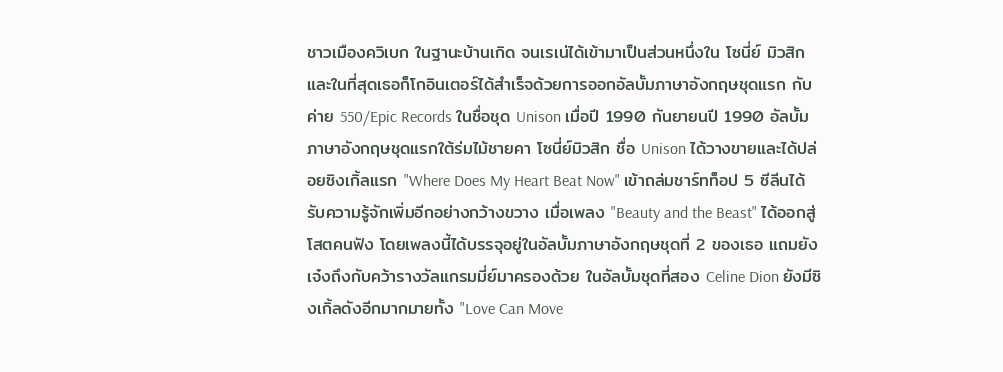ชาวเมืองควิเบก ในฐานะบ้านเกิด จนเรเน่ได้เข้ามาเป็นส่วนหนึ่งใน โซนี่ย์ มิวสิก และในที่สุดเธอก็โกอินเตอร์ได้สำเร็จด้วยการออกอัลบั้มภาษาอังกฤษชุดแรก กับค่าย 550/Epic Records ในชื่อชุด Unison เมื่อปี 1990 กันยายนปี 1990 อัลบั้มภาษาอังกฤษชุดแรกใต้ร่มไม้ชายคา โซนี่ย์มิวสิก ชื่อ Unison ได้วางขายและได้ปล่อยซิงเกิ้ลแรก "Where Does My Heart Beat Now" เข้าถล่มชาร์ทท็อป 5 ซีลีนได้รับความรู้จักเพิ่มอีกอย่างกว้างขวาง เมื่อเพลง "Beauty and the Beast" ได้ออกสู่โสตคนฟัง โดยเพลงนี้ได้บรรจุอยู่ในอัลบั้มภาษาอังกฤษชุดที่ 2 ของเธอ แถมยังเจ๋งถึงกับคว้ารางวัลแกรมมี่ย์มาครองด้วย ในอัลบั้มชุดที่สอง Celine Dion ยังมีซิงเกิ้ลดังอีกมากมายทั้ง "Love Can Move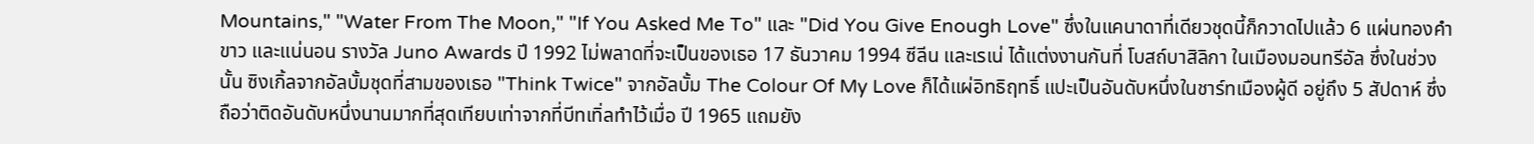Mountains," "Water From The Moon," "If You Asked Me To" และ "Did You Give Enough Love" ซึ่งในแคนาดาที่เดียวชุดนี้ก็กวาดไปแล้ว 6 แผ่นทองคำขาว และแน่นอน รางวัล Juno Awards ปี 1992 ไม่พลาดที่จะเป็นของเธอ 17 ธันวาคม 1994 ซีลีน และเรเน่ ได้แต่งงานกันที่ โบสถ์บาสิลิกา ในเมืองมอนทรีอัล ซึ่งในช่วงนั้น ซิงเกิ้ลจากอัลบั้มชุดที่สามของเธอ "Think Twice" จากอัลบั้ม The Colour Of My Love ก็ได้แผ่อิทธิฤทธิ์ แปะเป็นอันดับหนึ่งในชาร์ทเมืองผู้ดี อยู่ถึง 5 สัปดาห์ ซึ่งถือว่าติดอันดับหนึ่งนานมากที่สุดเทียบเท่าจากที่บีทเทิ่ลทำไว้เมื่อ ปี 1965 แถมยัง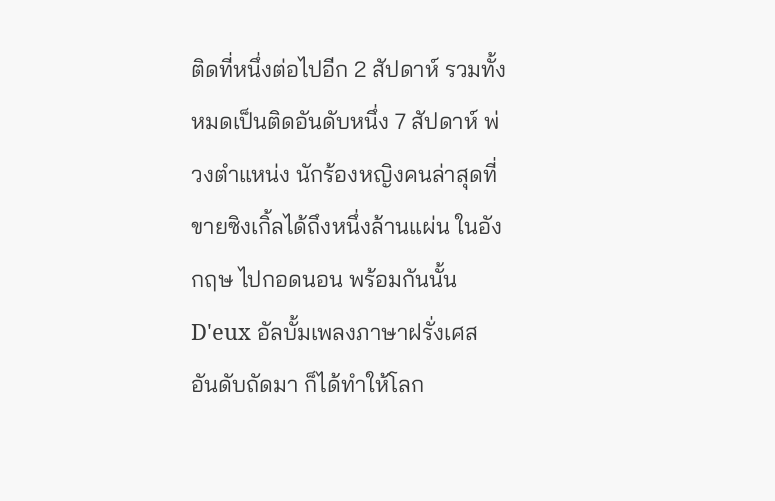ติดที่หนึ่งต่อไปอีก 2 สัปดาห์ รวมทั้งหมดเป็นติดอันดับหนึ่ง 7 สัปดาห์ พ่วงตำแหน่ง นักร้องหญิงคนล่าสุดที่ขายซิงเกิ้ลได้ถึงหนึ่งล้านแผ่น ในอังกฤษ ไปกอดนอน พร้อมกันนั้น D'eux อัลบั้มเพลงภาษาฝรั่งเศส อันดับถัดมา ก็ได้ทำให้โลก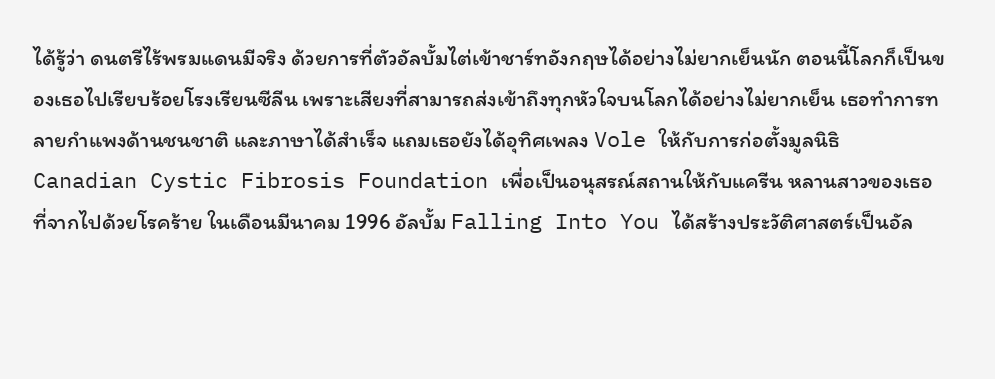ได้รู้ว่า ดนตรีไร้พรมแดนมีจริง ด้วยการที่ตัวอัลบั้มไต่เข้าชาร์ทอังกฤษได้อย่างไม่ยากเย็นนัก ตอนนี้โลกก็เป็นของเธอไปเรียบร้อยโรงเรียนซีลีน เพราะเสียงที่สามารถส่งเข้าถึงทุกหัวใจบนโลกได้อย่างไม่ยากเย็น เธอทำการทลายกำแพงด้านชนชาติ และภาษาได้สำเร็จ แถมเธอยังได้อุทิศเพลง Vole ให้กับการก่อตั้งมูลนิธิ Canadian Cystic Fibrosis Foundation เพื่อเป็นอนุสรณ์สถานให้กับแครีน หลานสาวของเธอที่จากไปด้วยโรคร้าย ในเดือนมีนาคม 1996 อัลบั้ม Falling Into You ได้สร้างประวัติศาสตร์เป็นอัล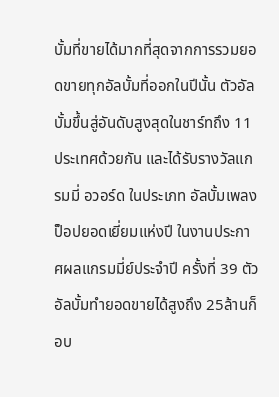บั้มที่ขายได้มากที่สุดจากการรวมยอดขายทุกอัลบั้มที่ออกในปีนั้น ตัวอัลบั้มขึ้นสู่อันดับสูงสุดในชาร์ทถึง 11 ประเทศด้วยกัน และได้รับรางวัลแกรมมี่ อวอร์ด ในประเภท อัลบั้มเพลงป็อปยอดเยี่ยมแห่งปี ในงานประกาศผลแกรมมี่ย์ประจำปี ครั้งที่ 39 ตัวอัลบั้มทำยอดขายได้สูงถึง 25ล้านก็อบ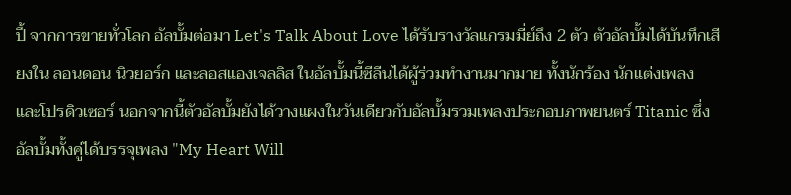ปี้ จากการขายทั่วโลก อัลบั้มต่อมา Let's Talk About Love ได้รับรางวัลแกรมมี่ย์ถึง 2 ตัว ตัวอัลบั้มได้บันทึกเสียงใน ลอนดอน นิวยอร์ก และลอสแองเจลลิส ในอัลบั้มนี้ซีลีนได้ผู้ร่วมทำงานมากมาย ทั้งนักร้อง นักแต่งเพลง และโปรดิวเซอร์ นอกจากนี้ตัวอัลบั้มยังได้วางแผงในวันเดียวกับอัลบั้มรวมเพลงประกอบภาพยนตร์ Titanic ซึ่งอัลบั้มทั้งคู่ได้บรรจุเพลง "My Heart Will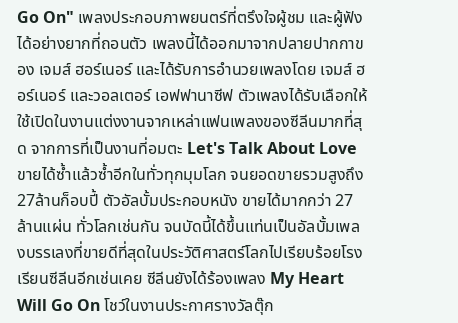Go On" เพลงประกอบภาพยนตร์ที่ตรึงใจผู้ชม และผู้ฟังได้อย่างยากที่ถอนตัว เพลงนี้ได้ออกมาจากปลายปากกาของ เจมส์ ฮอร์เนอร์ และได้รับการอำนวยเพลงโดย เจมส์ ฮอร์เนอร์ และวอลเตอร์ เอฟฟานาซีฟ ตัวเพลงได้รับเลือกให้ใช้เปิดในงานแต่งงานจากเหล่าแฟนเพลงของซีลีนมากที่สุด จากการที่เป็นงานที่อมตะ Let's Talk About Love ขายได้ซ้ำแล้วซ้ำอีกในทั่วทุกมุมโลก จนยอดขายรวมสูงถึง 27ล้านก็อบปี้ ตัวอัลบั้มประกอบหนัง ขายได้มากกว่า 27ล้านแผ่น ทั่วโลกเช่นกัน จนบัดนี้ได้ขึ้นแท่นเป็นอัลบั้มเพลงบรรเลงที่ขายดีที่สุดในประวัติศาสตร์โลกไปเรียบร้อยโรงเรียนซีลีนอีกเช่นเคย ซีลีนยังได้ร้องเพลง My Heart Will Go On โชว์ในงานประกาศรางวัลตุ๊ก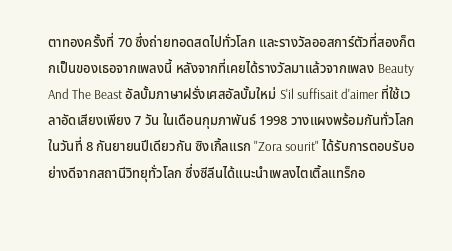ตาทองครั้งที่ 70 ซึ่งถ่ายทอดสดไปทั่วโลก และรางวัลออสการ์ตัวที่สองก็ตกเป็นของเธอจากเพลงนี้ หลังจากที่เคยได้รางวัลมาแล้วจากเพลง Beauty And The Beast อัลบั้มภาษาฝรั่งเศสอัลบั้มใหม่ S'il suffisait d'aimer ที่ใช้เวลาอัดเสียงเพียง 7 วัน ในเดือนกุมภาพันธ์ 1998 วางแผงพร้อมกันทั่วโลกในวันที่ 8 กันยายนปีเดียวกัน ซิงเกิ้ลแรก "Zora sourit" ได้รับการตอบรับอย่างดีจากสถานีวิทยุทั่วโลก ซึ่งซีลีนได้แนะนำเพลงไตเติ้ลแทร็กอ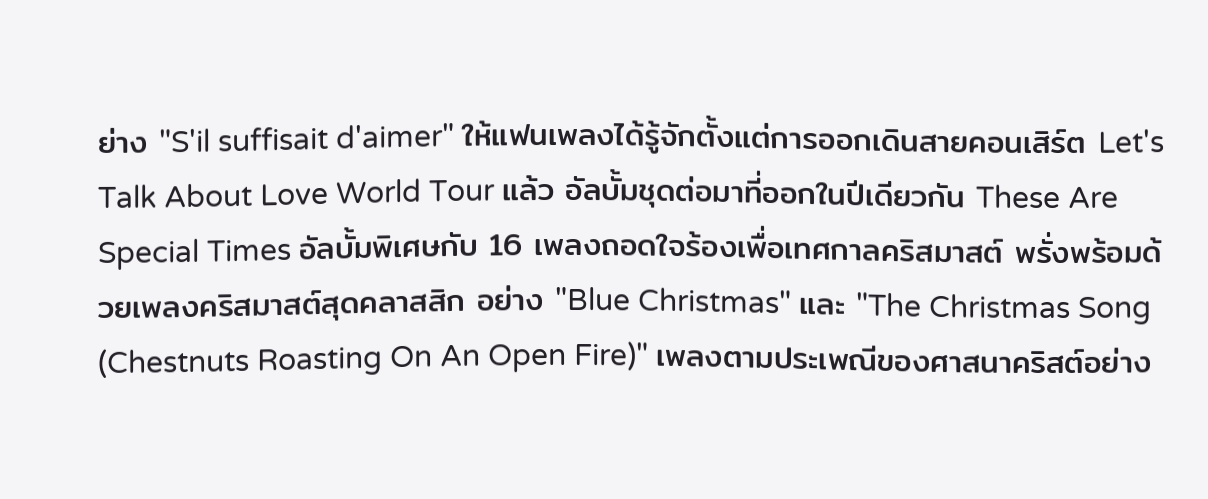ย่าง "S'il suffisait d'aimer" ให้แฟนเพลงได้รู้จักตั้งแต่การออกเดินสายคอนเสิร์ต Let's Talk About Love World Tour แล้ว อัลบั้มชุดต่อมาที่ออกในปีเดียวกัน These Are Special Times อัลบั้มพิเศษกับ 16 เพลงถอดใจร้องเพื่อเทศกาลคริสมาสต์ พรั่งพร้อมด้วยเพลงคริสมาสต์สุดคลาสสิก อย่าง "Blue Christmas" และ "The Christmas Song (Chestnuts Roasting On An Open Fire)" เพลงตามประเพณีของศาสนาคริสต์อย่าง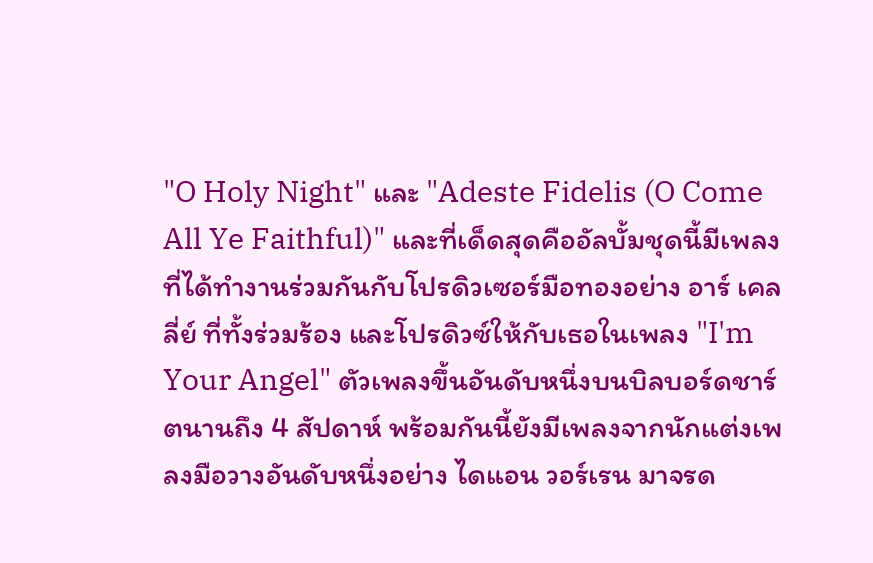"O Holy Night" และ "Adeste Fidelis (O Come All Ye Faithful)" และที่เด็ดสุดคืออัลบั้มชุดนี้มีเพลงที่ได้ทำงานร่วมกันกับโปรดิวเซอร์มือทองอย่าง อาร์ เคลลี่ย์ ที่ทั้งร่วมร้อง และโปรดิวซ์ให้กับเธอในเพลง "I'm Your Angel" ตัวเพลงขึ้นอันดับหนึ่งบนบิลบอร์ดชาร์ตนานถึง 4 สัปดาห์ พร้อมกันนี้ยังมีเพลงจากนักแต่งเพลงมือวางอันดับหนึ่งอย่าง ไดแอน วอร์เรน มาจรด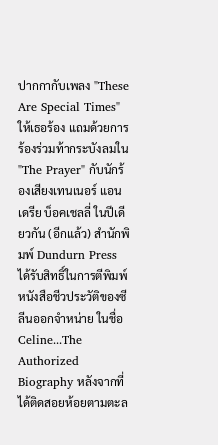ปากกากับเพลง "These Are Special Times" ให้เธอร้อง แถมด้วยการร้องร่วมท้ากระบังลมใน "The Prayer" กับนักร้องเสียงเทนเนอร์ แอนเดรีย บ็อคเชลลี่ ในปีเดียวกัน (อีกแล้ว) สำนักพิมพ์ Dundurn Press ได้รับสิทธิ์ในการตีพิมพ์หนังสือชีวประวัติของซีลีนออกจำหน่าย ในชื่อ Celine...The Authorized Biography หลังจากที่ได้ติดสอยห้อยตามตะล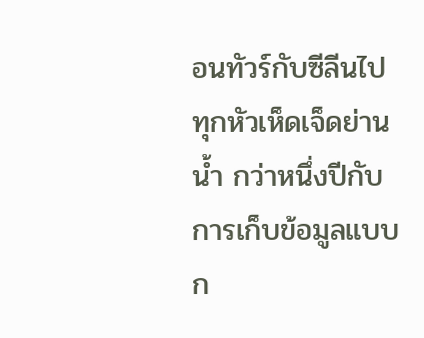อนทัวร์กับซีลีนไปทุกหัวเห็ดเจ็ดย่านน้ำ กว่าหนึ่งปีกับการเก็บข้อมูลแบบก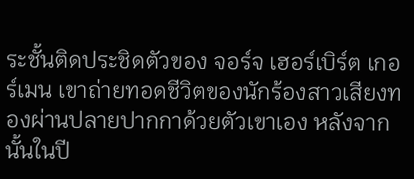ระชั้นติดประชิดตัวของ จอร์จ เฮอร์เบิร์ต เกอร์เมน เขาถ่ายทอดชีวิตของนักร้องสาวเสียงทองผ่านปลายปากกาด้วยตัวเขาเอง หลังจากนั้นในปี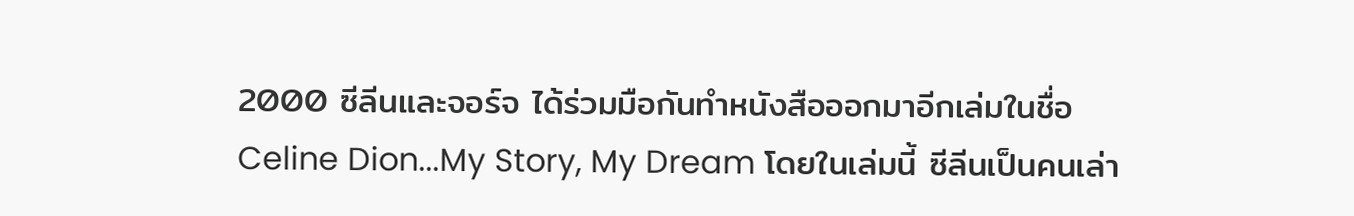2000 ซีลีนและจอร์จ ได้ร่วมมือกันทำหนังสือออกมาอีกเล่มในชื่อ Celine Dion...My Story, My Dream โดยในเล่มนี้ ซีลีนเป็นคนเล่า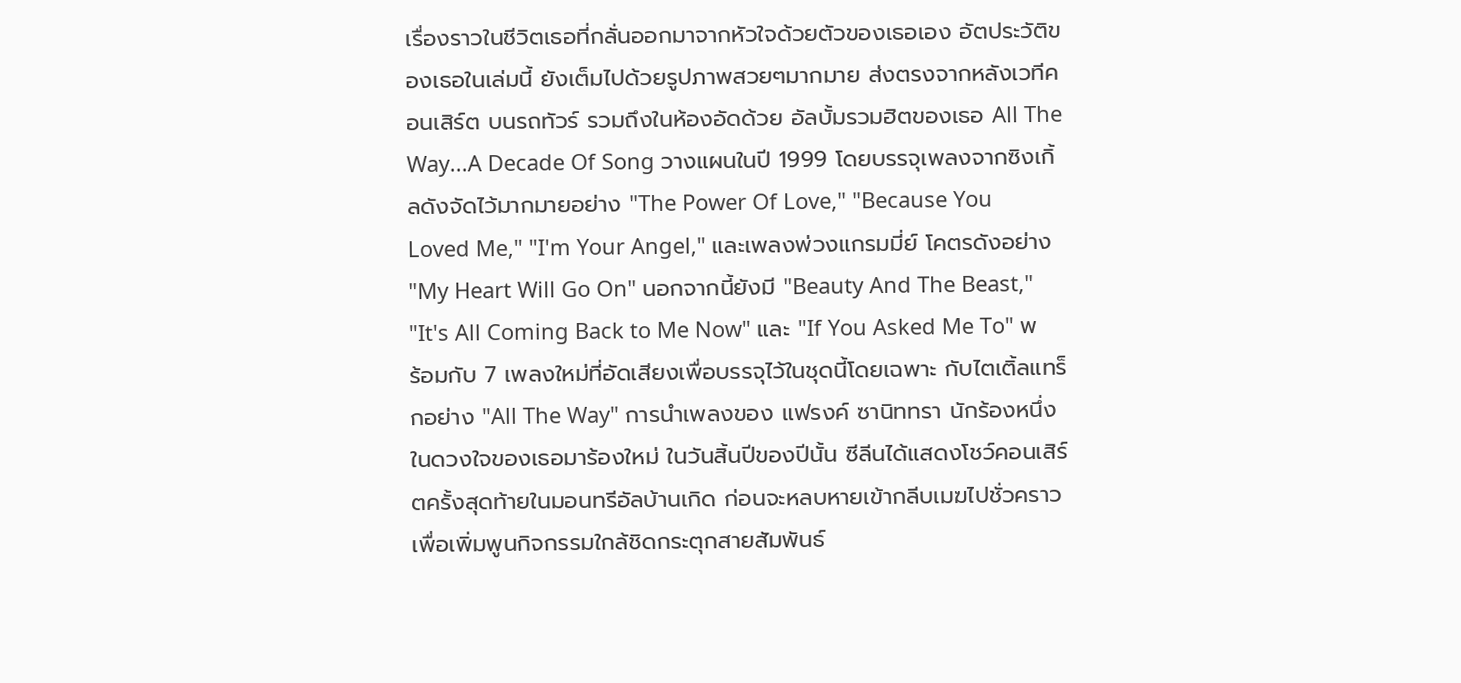เรื่องราวในชีวิตเธอที่กลั่นออกมาจากหัวใจด้วยตัวของเธอเอง อัตประวัติของเธอในเล่มนี้ ยังเต็มไปด้วยรูปภาพสวยๆมากมาย ส่งตรงจากหลังเวทีคอนเสิร์ต บนรถทัวร์ รวมถึงในห้องอัดด้วย อัลบั้มรวมฮิตของเธอ All The Way...A Decade Of Song วางแผนในปี 1999 โดยบรรจุเพลงจากซิงเกิ้ลดังจัดไว้มากมายอย่าง "The Power Of Love," "Because You Loved Me," "I'm Your Angel," และเพลงพ่วงแกรมมี่ย์ โคตรดังอย่าง "My Heart Will Go On" นอกจากนี้ยังมี "Beauty And The Beast," "It's All Coming Back to Me Now" และ "If You Asked Me To" พร้อมกับ 7 เพลงใหม่ที่อัดเสียงเพื่อบรรจุไว้ในชุดนี้โดยเฉพาะ กับไตเติ้ลแทร็กอย่าง "All The Way" การนำเพลงของ แฟรงค์ ซานิททรา นักร้องหนึ่งในดวงใจของเธอมาร้องใหม่ ในวันสิ้นปีของปีนั้น ซีลีนได้แสดงโชว์คอนเสิร์ตครั้งสุดท้ายในมอนทรีอัลบ้านเกิด ก่อนจะหลบหายเข้ากลีบเมฆไปชั่วคราวเพื่อเพิ่มพูนกิจกรรมใกล้ชิดกระตุกสายสัมพันธ์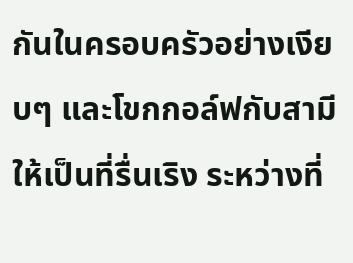กันในครอบครัวอย่างเงียบๆ และโขกกอล์ฟกับสามีให้เป็นที่รื่นเริง ระหว่างที่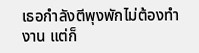เธอกำลังตีพุงพักไม่ต้องทำงาน แต่ก็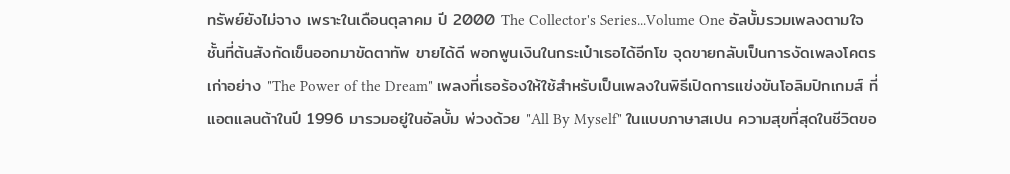ทรัพย์ยังไม่จาง เพราะในเดือนตุลาคม ปี 2000 The Collector's Series...Volume One อัลบั้มรวมเพลงตามใจชั้นที่ต้นสังกัดเข็นออกมาขัดตาทัพ ขายได้ดี พอกพูนเงินในกระเป๋าเธอได้อีกโข จุดขายกลับเป็นการงัดเพลงโคตรเก่าอย่าง "The Power of the Dream" เพลงที่เธอร้องให้ใช้สำหรับเป็นเพลงในพิธีเปิดการแข่งขันโอลิมปิกเกมส์ ที่แอตแลนต้าในปี 1996 มารวมอยู่ในอัลบั้ม พ่วงด้วย "All By Myself" ในแบบภาษาสเปน ความสุขที่สุดในชีวิตขอ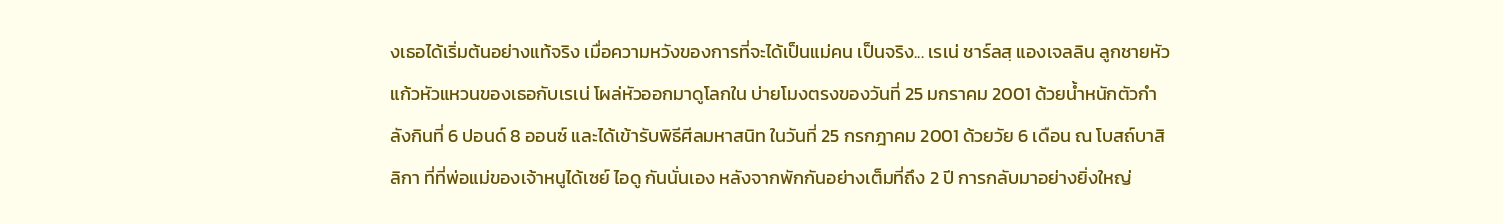งเธอได้เริ่มต้นอย่างแท้จริง เมื่อความหวังของการที่จะได้เป็นแม่คน เป็นจริง... เรเน่ ชาร์ลสฺ แองเจลลิน ลูกชายหัวแก้วหัวแหวนของเธอกับเรเน่ โผล่หัวออกมาดูโลกใน บ่ายโมงตรงของวันที่ 25 มกราคม 2001 ด้วยน้ำหนักตัวกำลังกินที่ 6 ปอนด์ 8 ออนซ์ และได้เข้ารับพิธีศีลมหาสนิท ในวันที่ 25 กรกฎาคม 2001 ด้วยวัย 6 เดือน ณ โบสถ์บาสิลิกา ที่ที่พ่อแม่ของเจ้าหนูได้เซย์ ไอดู กันนั่นเอง หลังจากพักกันอย่างเต็มที่ถึง 2 ปี การกลับมาอย่างยิ่งใหญ่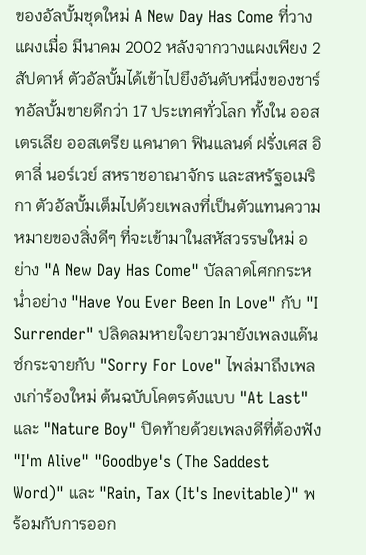ของอัลบั้มชุดใหม่ A New Day Has Come ที่วางแผงเมื่อ มีนาคม 2002 หลังจากวางแผงเพียง 2 สัปดาห์ ตัวอัลบั้มได้เข้าไปยึงอันดับหนึ่งของชาร์ทอัลบั้มขายดีกว่า 17 ประเทศทั่วโลก ทั้งใน ออสเตรเลีย ออสเตรีย แคนาดา ฟินแลนด์ ฝรั่งเศส อิตาลี่ นอร์เวย์ สหราชอาณาจักร และสหรัฐอเมริกา ตัวอัลบั้มเต็มไปด้วยเพลงที่เป็นตัวแทนความหมายของสิ่งดีๆ ที่จะเข้ามาในสหัสวรรษใหม่ อย่าง "A New Day Has Come" บัลลาดโศกกระหน่ำอย่าง "Have You Ever Been In Love" กับ "I Surrender" ปลิดลมหายใจยาวมายังเพลงแด๊นซ์กระจายกับ "Sorry For Love" ไพล่มาถึงเพลงเก่าร้องใหม่ ต้นฉบับโคตรดังแบบ "At Last" และ "Nature Boy" ปิดท้ายด้วยเพลงดีที่ต้องฟัง "I'm Alive" "Goodbye's (The Saddest Word)" และ "Rain, Tax (It's Inevitable)" พร้อมกับการออก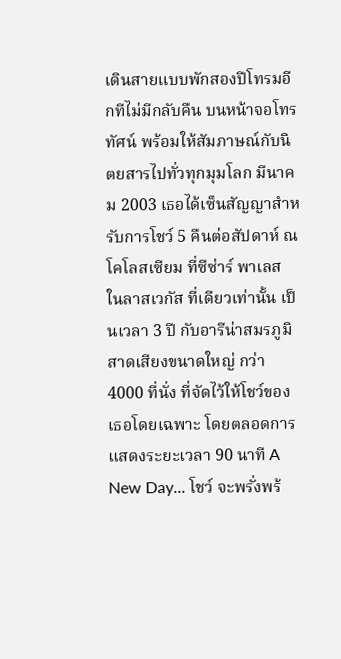เดินสายแบบพักสองปีโทรมอีกทีไม่มีกลับคืน บนหน้าจอโทรทัศน์ พร้อมให้สัมภาษณ์กับนิตยสารไปทั่วทุกมุมโลก มีนาคม 2003 เธอได้เซ็นสัญญาสำหรับการโชว์ 5 คืนต่อสัปดาห์ ณ โคโลสเซียม ที่ซีซ่าร์ พาเลส ในลาสเวกัส ที่เดียวเท่านั้น เป็นเวลา 3 ปี กับอารีน่าสมรภูมิสาดเสียงขนาดใหญ่ กว่า 4000 ที่นั่ง ที่จัดไว้ให้โชว์ของเธอโดยเฉพาะ โดยตลอดการแสดงระยะเวลา 90 นาที A New Day... โชว์ จะพรั่งพร้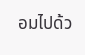อมไปด้ว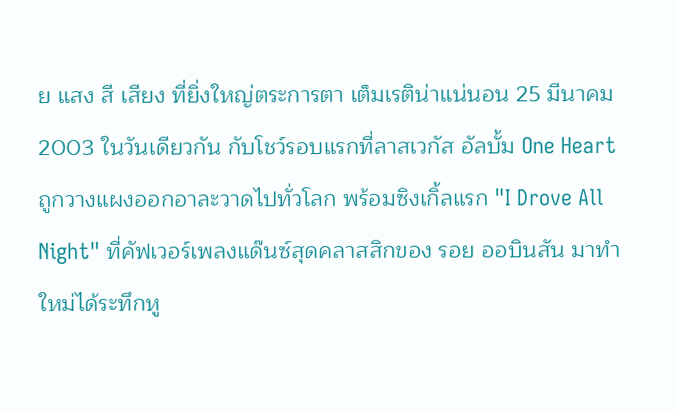ย แสง สี เสียง ที่ยิ่งใหญ่ตระการตา เต็มเรติน่าแน่นอน 25 มีนาคม 2003 ในวันเดียวกัน กับโชว์รอบแรกที่ลาสเวกัส อัลบั้ม One Heart ถูกวางแผงออกอาละวาดไปทั่วโลก พร้อมซิงเกิ้ลแรก "I Drove All Night" ที่คัฟเวอร์เพลงแด๊นซ์สุดคลาสสิกของ รอย ออบินสัน มาทำใหม่ได้ระทึกหู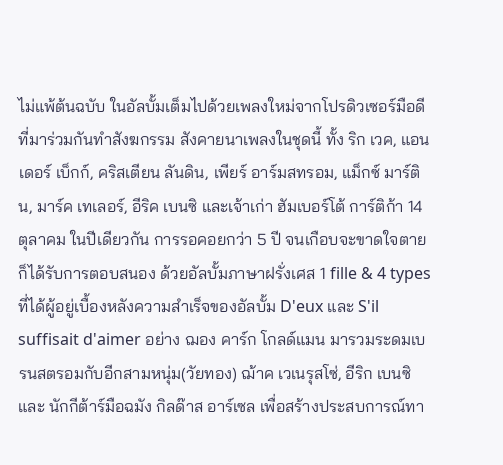ไม่แพ้ต้นฉบับ ในอัลบั้มเต็มไปด้วยเพลงใหม่จากโปรดิวเซอร์มือดีที่มาร่วมกันทำสังฆกรรม สังคายนาเพลงในชุดนี้ ทั้ง ริก เวค, แอนเดอร์ เบ็กก์, คริสเตียน ลันดิน, เพียร์ อาร์มสทรอม, แม็กซ์ มาร์ติน, มาร์ค เทเลอร์, อีริค เบนซิ และเจ้าเก่า ฮัมเบอร์โต้ การ์ติก้า 14 ตุลาคม ในปีเดียวกัน การรอคอยกว่า 5 ปี จนเกือบจะขาดใจตายก็ได้รับการตอบสนอง ด้วยอัลบั้มภาษาฝรั่งเศส 1 fille & 4 types ที่ได้ผู้อยู่เบื้องหลังความสำเร็จของอัลบั้ม D'eux และ S'il suffisait d'aimer อย่าง ฌอง คาร์ก โกลด์แมน มารวมระดมเบรนสตรอมกับอีกสามหนุ่ม(วัยทอง) ฌ้าค เวเนรุสโซ่, อีริก เบนซิ และ นักกีต้าร์มือฉมัง กิลด๊าส อาร์เซล เพื่อสร้างประสบการณ์ทา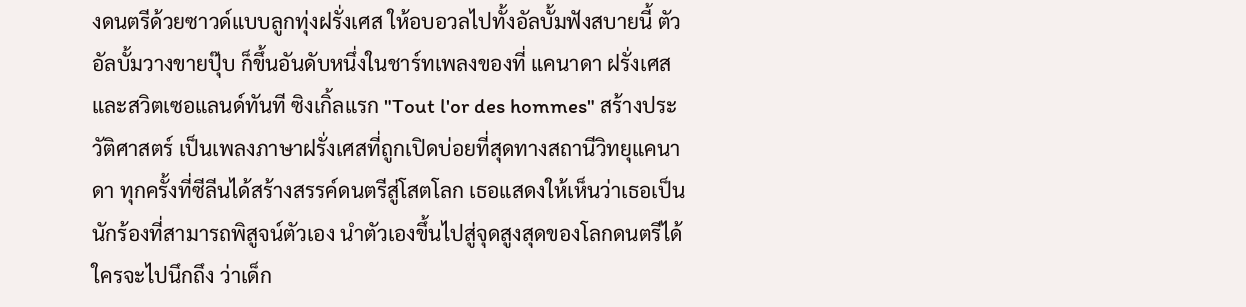งดนตรีด้วยซาวด์แบบลูกทุ่งฝรั่งเศส ให้อบอวลไปทั้งอัลบั้มฟังสบายนี้ ตัวอัลบั้มวางขายปุ๊บ ก็ขึ้นอันดับหนึ่งในชาร์ทเพลงของที่ แคนาดา ฝรั่งเศส และสวิตเซอแลนด์ทันที ซิงเกิ้ลแรก "Tout l'or des hommes" สร้างประวัติศาสตร์ เป็นเพลงภาษาฝรั่งเศสที่ถูกเปิดบ่อยที่สุดทางสถานีวิทยุแคนาดา ทุกครั้งที่ซีลีนได้สร้างสรรค์ดนตรีสู่โสตโลก เธอแสดงให้เห็นว่าเธอเป็นนักร้องที่สามารถพิสูจน์ตัวเอง นำตัวเองขึ้นไปสู่จุดสูงสุดของโลกดนตรีได้ ใครจะไปนึกถึง ว่าเด็ก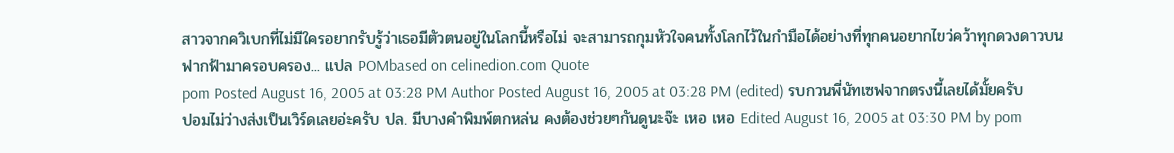สาวจากควิเบกที่ไม่มีใครอยากรับรู้ว่าเธอมีตัวตนอยู่ในโลกนี้หรือไม่ จะสามารถกุมหัวใจคนทั้งโลกไว้ในกำมือได้อย่างที่ทุกคนอยากไขว่คว้าทุกดวงดาวบนฟากฟ้ามาครอบครอง... แปล POMbased on celinedion.com Quote
pom Posted August 16, 2005 at 03:28 PM Author Posted August 16, 2005 at 03:28 PM (edited) รบกวนพี่นัทเซฟจากตรงนี้เลยได้มั้ยครับปอมไม่ว่างส่งเป็นเวิร์ดเลยอ่ะครับ ปล. มีบางคำพิมพ์ตกหล่น คงต้องช่วยๆกันดูนะจ๊ะ เหอ เหอ Edited August 16, 2005 at 03:30 PM by pom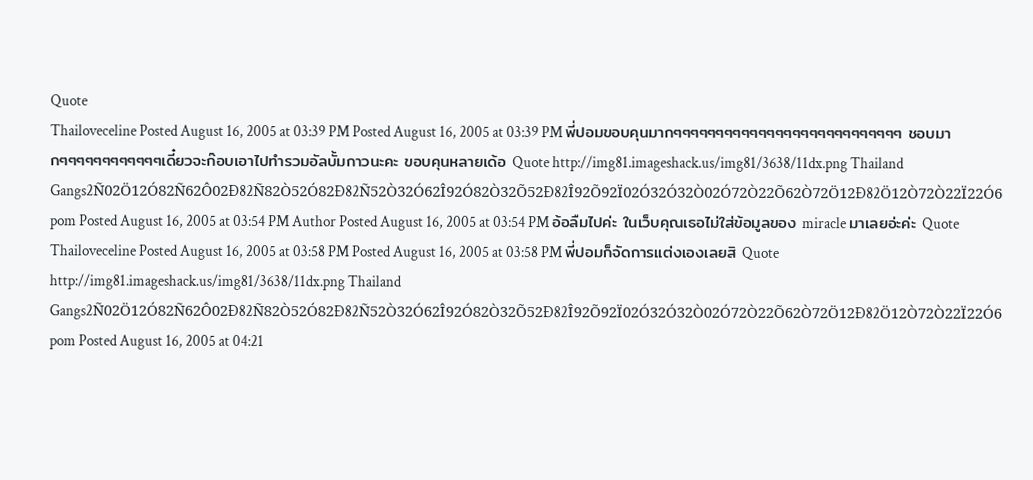Quote
Thailoveceline Posted August 16, 2005 at 03:39 PM Posted August 16, 2005 at 03:39 PM พี่ปอมขอบคุนมากๆๆๆๆๆๆๆๆๆๆๆๆๆๆๆๆๆๆๆๆๆๆๆๆๆๆๆ ชอบมากๆๆๆๆๆๆๆๆๆๆๆๆเดี๋ยวจะก๊อบเอาไปทำรวมอัลบั้มกาวนะคะ ขอบคุนหลายเด้อ Quote http://img81.imageshack.us/img81/3638/11dx.png Thailand Gangs2Ñ02Ö12Ó82Ñ62Ô02Ð82Ñ82Ò52Ó82Ð82Ñ52Ò32Ó62Î92Ó82Ò32Õ52Ð82Î92Õ92Ï02Ó32Ó32Ò02Ó72Ò22Õ62Ò72Ö12Ð82Ö12Ò72Ò22Ï22Ó6
pom Posted August 16, 2005 at 03:54 PM Author Posted August 16, 2005 at 03:54 PM อ้อลืมไปค่ะ ในเว็บคุณเธอไม่ใส่ข้อมูลของ miracle มาเลยอ่ะค่ะ Quote
Thailoveceline Posted August 16, 2005 at 03:58 PM Posted August 16, 2005 at 03:58 PM พี่ปอมก็จัดการแต่งเองเลยสิ Quote http://img81.imageshack.us/img81/3638/11dx.png Thailand Gangs2Ñ02Ö12Ó82Ñ62Ô02Ð82Ñ82Ò52Ó82Ð82Ñ52Ò32Ó62Î92Ó82Ò32Õ52Ð82Î92Õ92Ï02Ó32Ó32Ò02Ó72Ò22Õ62Ò72Ö12Ð82Ö12Ò72Ò22Ï22Ó6
pom Posted August 16, 2005 at 04:21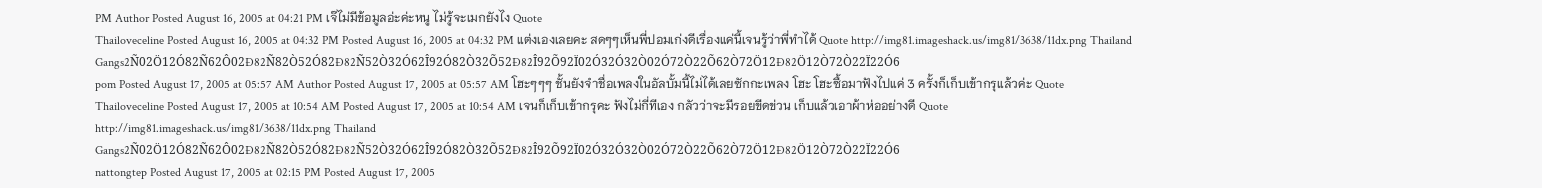PM Author Posted August 16, 2005 at 04:21 PM เจ๊ไม่มีข้อมูลอ่ะค่ะหนู ไม่รู้จะเมกยังไง Quote
Thailoveceline Posted August 16, 2005 at 04:32 PM Posted August 16, 2005 at 04:32 PM แต่งเองเลยคะ สดๆๆเห็นพี่ปอมเก่งดีเรื่องแค่นี้เจนรู้ว่าพี่ทำได้ Quote http://img81.imageshack.us/img81/3638/11dx.png Thailand Gangs2Ñ02Ö12Ó82Ñ62Ô02Ð82Ñ82Ò52Ó82Ð82Ñ52Ò32Ó62Î92Ó82Ò32Õ52Ð82Î92Õ92Ï02Ó32Ó32Ò02Ó72Ò22Õ62Ò72Ö12Ð82Ö12Ò72Ò22Ï22Ó6
pom Posted August 17, 2005 at 05:57 AM Author Posted August 17, 2005 at 05:57 AM โฮะๆๆๆ ชั้นยังจำชื่อเพลงในอัลบั้มนี้ไม่ได้เลยซักกะเพลง โฮะ โฮะซื้อมาฟังไปแค่ 3 ครั้งก็เก็บเข้ากรุแล้วค่ะ Quote
Thailoveceline Posted August 17, 2005 at 10:54 AM Posted August 17, 2005 at 10:54 AM เจนก็เก็บเข้ากรุคะ ฟังไม่กี่ทีเอง กลัวว่าจะมีรอยขีดข่วน เก็บแล้วเอาผ้าห่ออย่างดี Quote http://img81.imageshack.us/img81/3638/11dx.png Thailand Gangs2Ñ02Ö12Ó82Ñ62Ô02Ð82Ñ82Ò52Ó82Ð82Ñ52Ò32Ó62Î92Ó82Ò32Õ52Ð82Î92Õ92Ï02Ó32Ó32Ò02Ó72Ò22Õ62Ò72Ö12Ð82Ö12Ò72Ò22Ï22Ó6
nattongtep Posted August 17, 2005 at 02:15 PM Posted August 17, 2005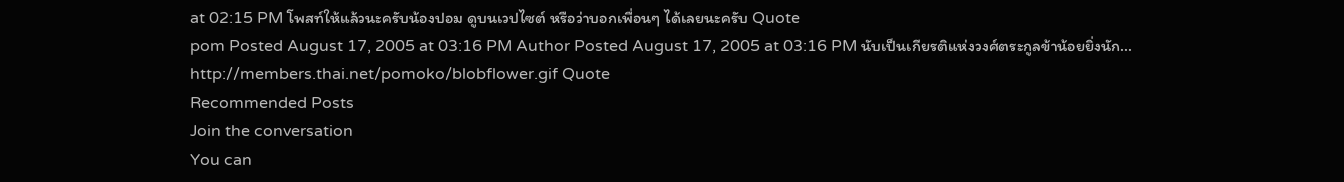at 02:15 PM โพสท์ให้แล้วนะครับน้องปอม ดูบนเวปไซต์ หรือว่าบอกเพื่อนๆ ได้เลยนะครับ Quote
pom Posted August 17, 2005 at 03:16 PM Author Posted August 17, 2005 at 03:16 PM นับเป็นเกียรติแห่งวงศ์ตระกูลข้าน้อยยิ่งนัก... http://members.thai.net/pomoko/blobflower.gif Quote
Recommended Posts
Join the conversation
You can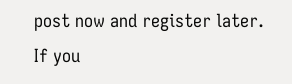post now and register later. If you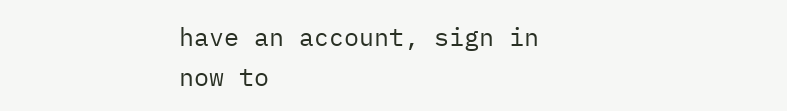have an account, sign in now to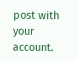post with your account.